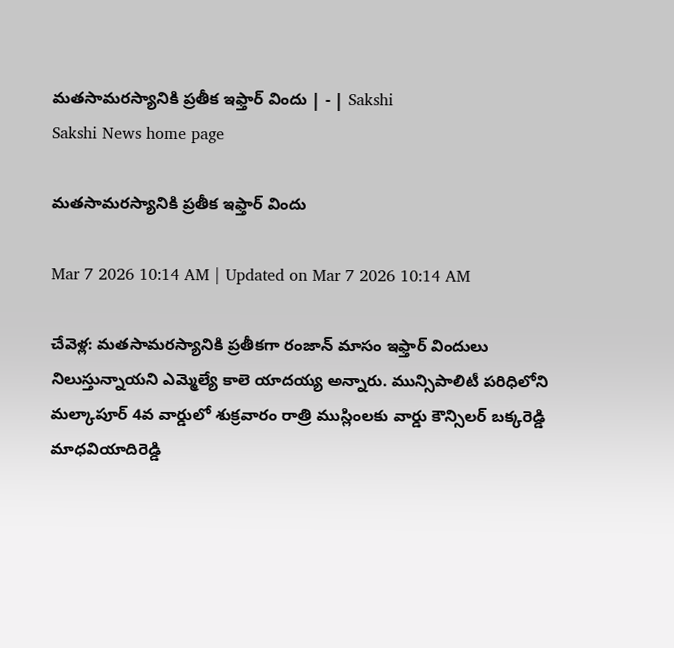మతసామరస్యానికి ప్రతీక ఇఫ్తార్‌ విందు | - | Sakshi
Sakshi News home page

మతసామరస్యానికి ప్రతీక ఇఫ్తార్‌ విందు

Mar 7 2026 10:14 AM | Updated on Mar 7 2026 10:14 AM

చేవెళ్ల: మతసామరస్యానికి ప్రతీకగా రంజాన్‌ మాసం ఇఫ్తార్‌ విందులు నిలుస్తున్నాయని ఎమ్మెల్యే కాలె యాదయ్య అన్నారు. మున్సిపాలిటీ పరిధిలోని మల్కాపూర్‌ 4వ వార్డులో శుక్రవారం రాత్రి ముస్లింలకు వార్డు కౌన్సిలర్‌ బక్కరెడ్డి మాధవియాదిరెడ్డి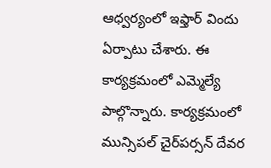ఆధ్వర్యంలో ఇఫ్తార్‌ విందు ఏర్పాటు చేశారు. ఈ కార్యక్రమంలో ఎమ్మెల్యే పాల్గొన్నారు. కార్యక్రమంలో మున్సిపల్‌ చైర్‌పర్సన్‌ దేవర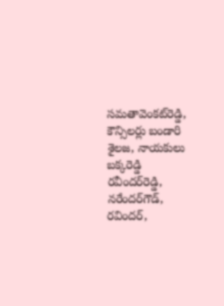సమతావెంకట్‌రెడ్డి, కౌన్సిలర్లు బండారి శైలజ, నాయకులు బక్కరెడ్డి రవీందర్‌రెడ్డి, నరేందర్‌గౌడ్‌, రవిందర్‌,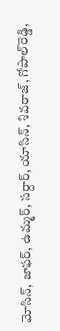మోసిన్‌, జాఫర్‌, ఉమ్మర్‌, సర్దార్‌, యాసిన్‌, శివరాజ్‌, గోపాల్‌రెడ్డి,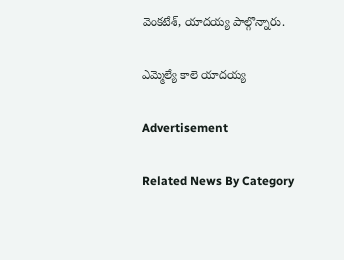వెంకటేశ్‌, యాదయ్య పాల్గొన్నారు.

ఎమ్మెల్యే కాలె యాదయ్య

Advertisement

Related News By Category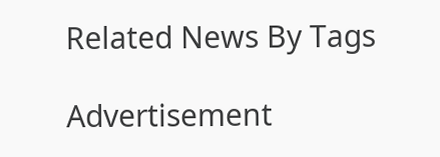Related News By Tags

Advertisement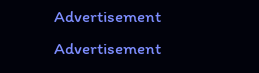Advertisement
Advertisement